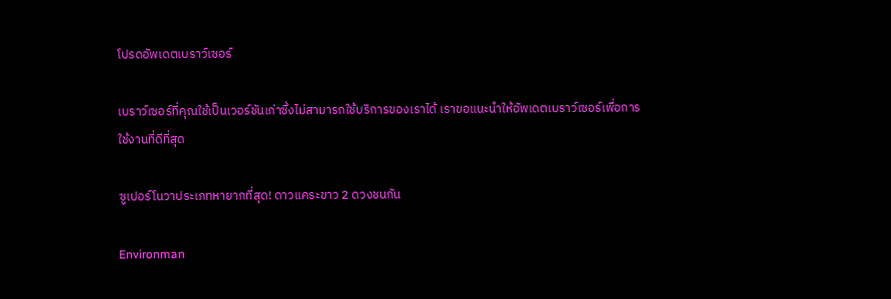โปรดอัพเดตเบราว์เซอร์

เบราว์เซอร์ที่คุณใช้เป็นเวอร์ชันเก่าซึ่งไม่สามารถใช้บริการของเราได้ เราขอแนะนำให้อัพเดตเบราว์เซอร์เพื่อการใช้งานที่ดีที่สุด

ซูเปอร์โนวาประเภทหายากที่สุด! ดาวแคระขาว 2 ดวงชนกัน

Environman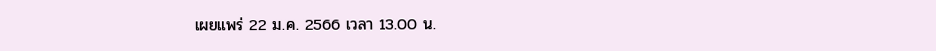เผยแพร่ 22 ม.ค. 2566 เวลา 13.00 น.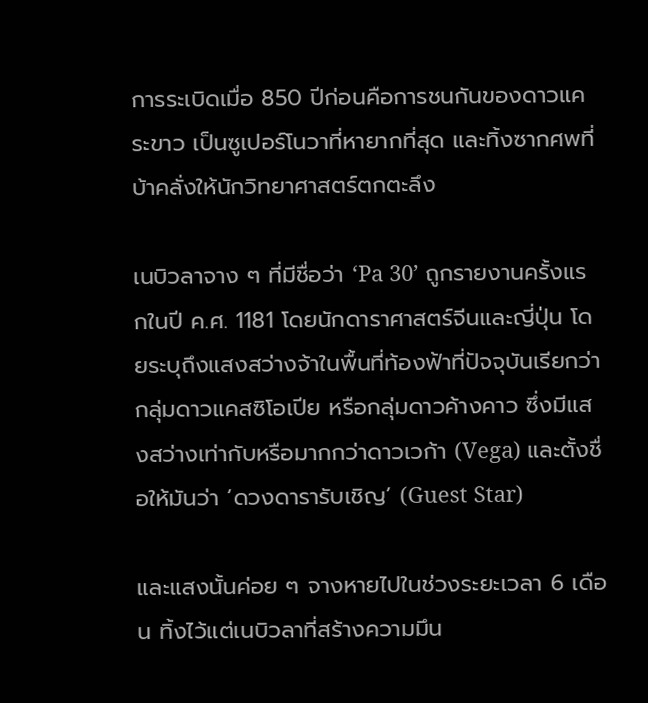การระเบิดเมื่อ 850 ปีก่อนคือการชนกันของดาวแคระขาว เป็นซูเปอร์โนวาที่หายากที่สุด และทิ้งซากศพที่บ้าคลั่งให้นักวิทยาศาสตร์ตกตะลึง

เนบิวลาจาง ๆ ที่มีชื่อว่า ‘Pa 30’ ถูกรายงานครั้งแรกในปี ค.ศ. 1181 โดยนักดาราศาสตร์จีนและญี่ปุ่น โดยระบุถึงแสงสว่างจ้าในพื้นที่ท้องฟ้าที่ปัจจุบันเรียกว่ากลุ่มดาวแคสซิโอเปีย หรือกลุ่มดาวค้างคาว ซึ่งมีแสงสว่างเท่ากับหรือมากกว่าดาวเวก้า (Vega) และตั้งชื่อให้มันว่า ‘ดวงดารารับเชิญ’ (Guest Star)

และแสงนั้นค่อย ๆ จางหายไปในช่วงระยะเวลา 6 เดือน ทิ้งไว้แต่เนบิวลาที่สร้างความมึน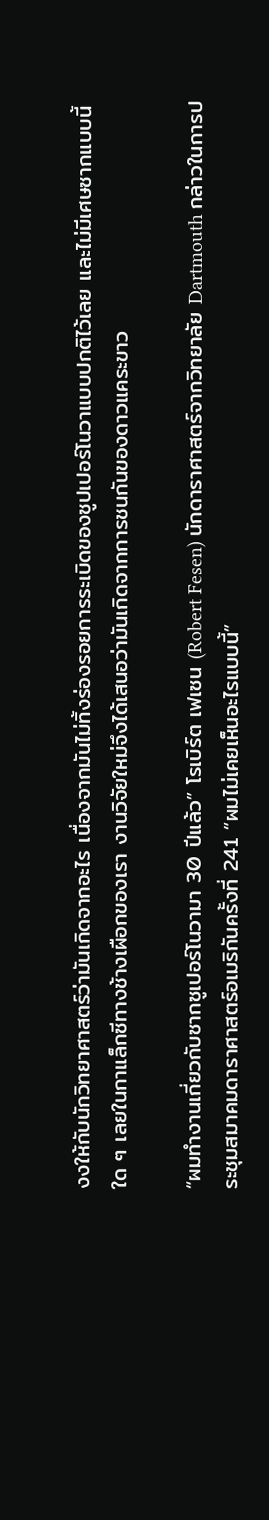งงให้กับนักวิทยาศาสตร์ว่ามันเกิดจากอะไร เนื่องจากมันไม่ทิ้งร่องรอยการระเบิดของซูปเปอร์โนวาแบบปกติไว้เลย และไม่มีเศษซากแบบนี้ใด ๆ เลยในกาแล็กซีทางช้างเผือกของเรา งานวิจัยใหม่จึงได้เสนอว่ามันเกิดจากการชนกันของดาวแคระขาว

“ผมทำงานเกี่ยวกับซากซูเปอร์โนวามา 30 ปีแล้ว” โรเบิร์ต เฟเซน (Robert Fesen) นักดาราศาสตร์จากวิทยาลัย Dartmouth กล่าวในการประชุมสมาคมดาราศาสตร์อเมริกันครั้งที่ 241 “ผมไม่เคยเห็นอะไรแบบนี้”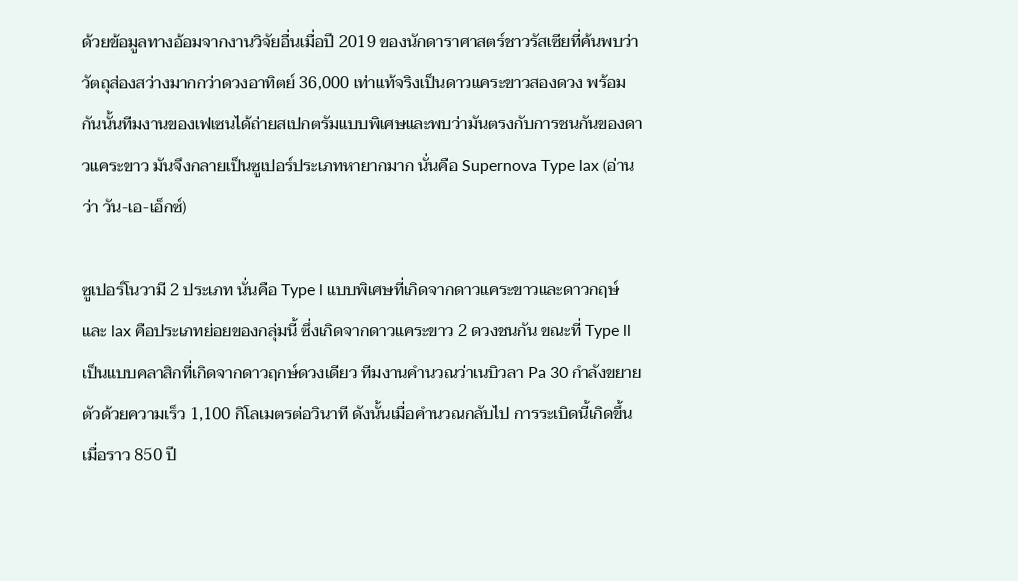ด้วยข้อมูลทางอ้อมจากงานวิจัยอื่นเมื่อปี 2019 ของนักดาราศาสตร์ชาวรัสเซียที่ค้นพบว่าวัตถุส่องสว่างมากกว่าดวงอาทิตย์ 36,000 เท่าแท้จริงเป็นดาวแคระขาวสองดวง พร้อมกันนั้นทีมงานของเฟเซนได้ถ่ายสเปกตรัมแบบพิเศษและพบว่ามันตรงกับการชนกันของดาวแคระขาว มันจึงกลายเป็นซูเปอร์ประเภทหายากมาก นั่นคือ Supernova Type lax (อ่านว่า วัน-เอ-เอ็กซ์)

ซูเปอร์โนวามี 2 ประเภท นั่นคือ Type l แบบพิเศษที่เกิดจากดาวแคระขาวและดาวกฤษ์ และ lax คือประเภทย่อยของกลุ่มนี้ ซึ่งเกิดจากดาวแคระขาว 2 ดวงชนกัน ขณะที่ Type ll เป็นแบบคลาสิกที่เกิดจากดาวฤกษ์ดวงเดียว ทีมงานคำนวณว่าเนบิวลา Pa 30 กำลังขยายตัวด้วยความเร็ว 1,100 กิโลเมตรต่อวินาที ดังนั้นเมื่อคำนวณกลับไป การระเบิดนี้เกิดขึ้นเมื่อราว 850 ปี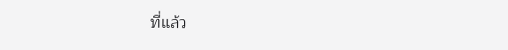ที่แล้ว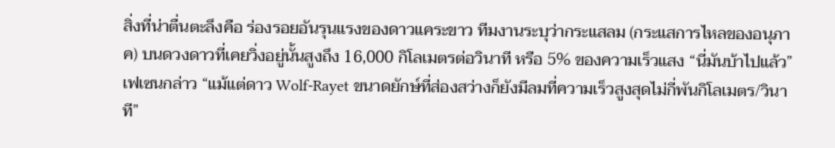สิ่งที่น่าตื่นตะลึงคือ ร่องรอยอันรุนแรงของดาวแคระขาว ทีมงานระบุว่ากระแสลม (กระแสการไหลของอนุภาค) บนดวงดาวที่เคยวิ่งอยู่นั้นสูงถึง 16,000 กิโลเมตรต่อวินาที หรือ 5% ของความเร็วแสง “นี่มันบ้าไปแล้ว” เฟเซนกล่าว “แม้แต่ดาว Wolf-Rayet ขนาดยักษ์ที่ส่องสว่างก็ยังมีลมที่ความเร็วสูงสุดไม่กี่พันกิโลเมตร/วินาที”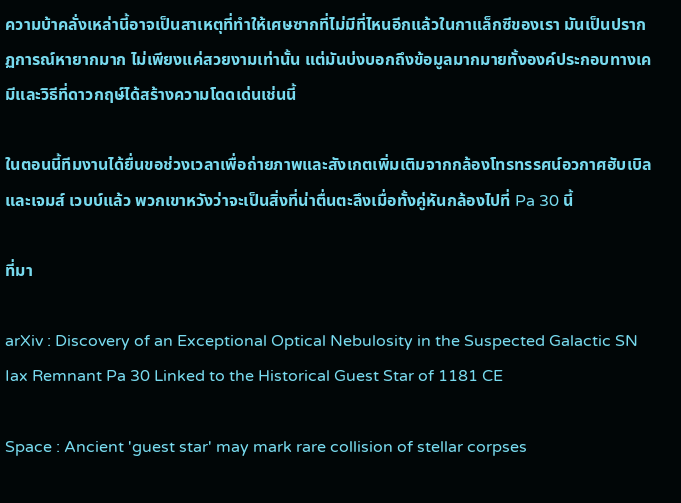ความบ้าคลั่งเหล่านี้อาจเป็นสาเหตุที่ทำให้เศษซากที่ไม่มีที่ไหนอีกแล้วในกาแล็กซีของเรา มันเป็นปรากฏการณ์หายากมาก ไม่เพียงแค่สวยงามเท่านั้น แต่มันบ่งบอกถึงข้อมูลมากมายทั้งองค์ประกอบทางเคมีและวิธีที่ดาวกฤษ์ได้สร้างความโดดเด่นเช่นนี้

ในตอนนี้ทีมงานได้ยื่นขอช่วงเวลาเพื่อถ่ายภาพและสังเกตเพิ่มเติมจากกล้องโทรทรรศน์อวกาศฮับเบิล และเจมส์ เวบบ์แล้ว พวกเขาหวังว่าจะเป็นสิ่งที่น่าตื่นตะลึงเมื่อทั้งคู่หันกล้องไปที่ Pa 30 นี้

ที่มา

arXiv : Discovery of an Exceptional Optical Nebulosity in the Suspected Galactic SN Iax Remnant Pa 30 Linked to the Historical Guest Star of 1181 CE

Space : Ancient 'guest star' may mark rare collision of stellar corpses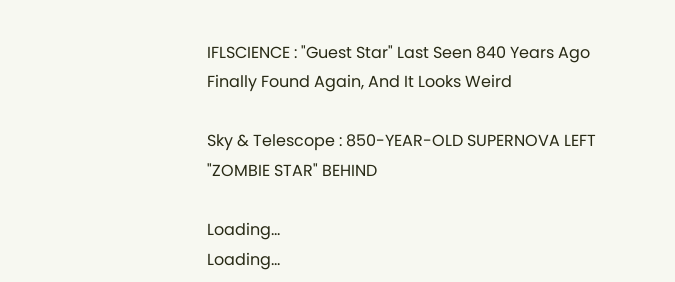IFLSCIENCE : "Guest Star" Last Seen 840 Years Ago Finally Found Again, And It Looks Weird

Sky & Telescope : 850-YEAR-OLD SUPERNOVA LEFT "ZOMBIE STAR" BEHIND

Loading...
Loading...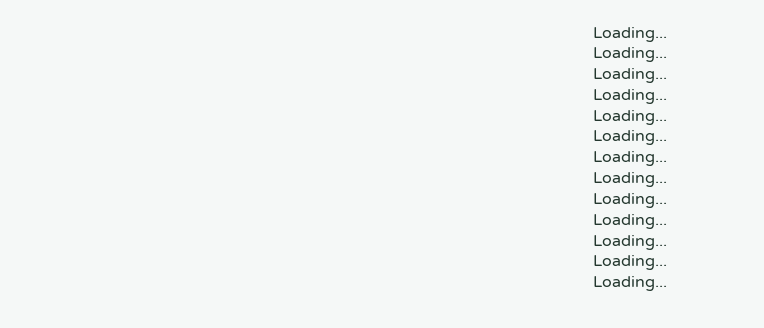Loading...
Loading...
Loading...
Loading...
Loading...
Loading...
Loading...
Loading...
Loading...
Loading...
Loading...
Loading...
Loading...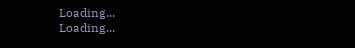Loading...
Loading...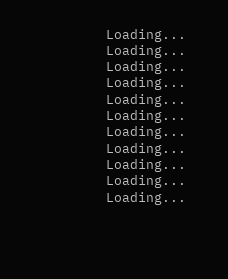Loading...
Loading...
Loading...
Loading...
Loading...
Loading...
Loading...
Loading...
Loading...
Loading...
Loading...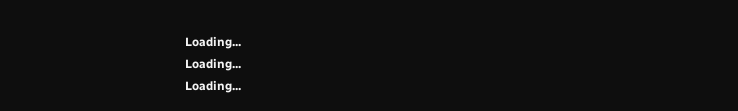Loading...
Loading...
Loading...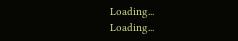Loading...
Loading...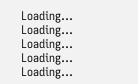Loading...
Loading...
Loading...
Loading...
Loading...